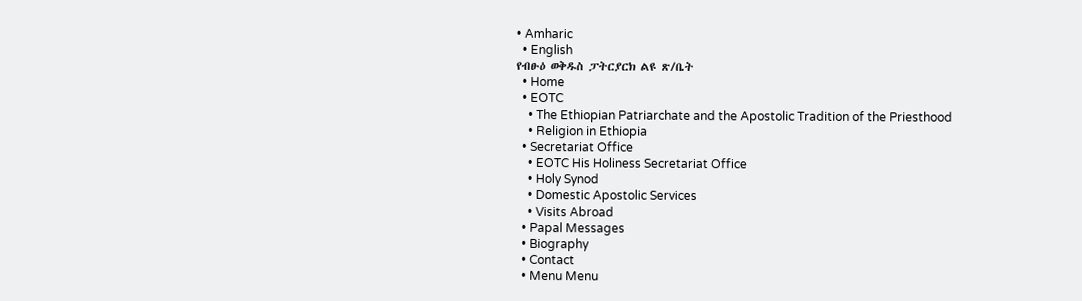• Amharic
  • English
የብፁዕ ወቅዱስ ፓትርያርክ ልዩ ጽ/ቤት
  • Home
  • EOTC
    • The Ethiopian Patriarchate and the Apostolic Tradition of the Priesthood
    • Religion in Ethiopia
  • Secretariat Office
    • EOTC His Holiness Secretariat Office
    • Holy Synod
    • Domestic Apostolic Services
    • Visits Abroad
  • Papal Messages
  • Biography
  • Contact
  • Menu Menu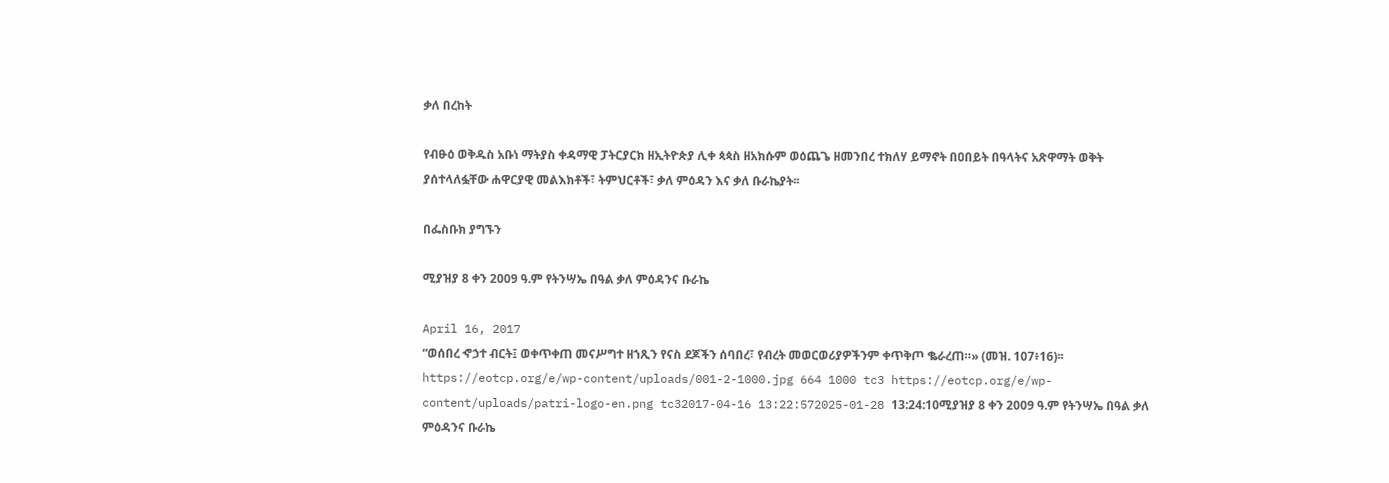ቃለ በረከት

የብፁዕ ወቅዱስ አቡነ ማትያስ ቀዳማዊ ፓትርያርክ ዘኢትዮጵያ ሊቀ ጳጳስ ዘአክሱም ወዕጨጌ ዘመንበረ ተክለሃ ይማኖት በዐበይት በዓላትና አጽዋማት ወቅት ያሰተላለፏቸው ሐዋርያዊ መልእክቶች፣ ትምህርቶች፣ ቃለ ምዕዳን እና ቃለ ቡራኬያት፡፡

በፌስቡክ ያግኙን

ሚያዝያ 8 ቀን 2009 ዓ.ም የትንሣኤ በዓል ቃለ ምዕዳንና ቡራኬ

April 16, 2017
“ወሰበረ ኆኃተ ብርት፤ ወቀጥቀጠ መናሥግተ ዘኀጺን የናስ ደጆችን ሰባበረ፣ የብረት መወርወሪያዎችንም ቀጥቅጦ ቈራረጠ።» (መዝ. 107፥16)፡፡
https://eotcp.org/e/wp-content/uploads/001-2-1000.jpg 664 1000 tc3 https://eotcp.org/e/wp-content/uploads/patri-logo-en.png tc32017-04-16 13:22:572025-01-28 13:24:10ሚያዝያ 8 ቀን 2009 ዓ.ም የትንሣኤ በዓል ቃለ ምዕዳንና ቡራኬ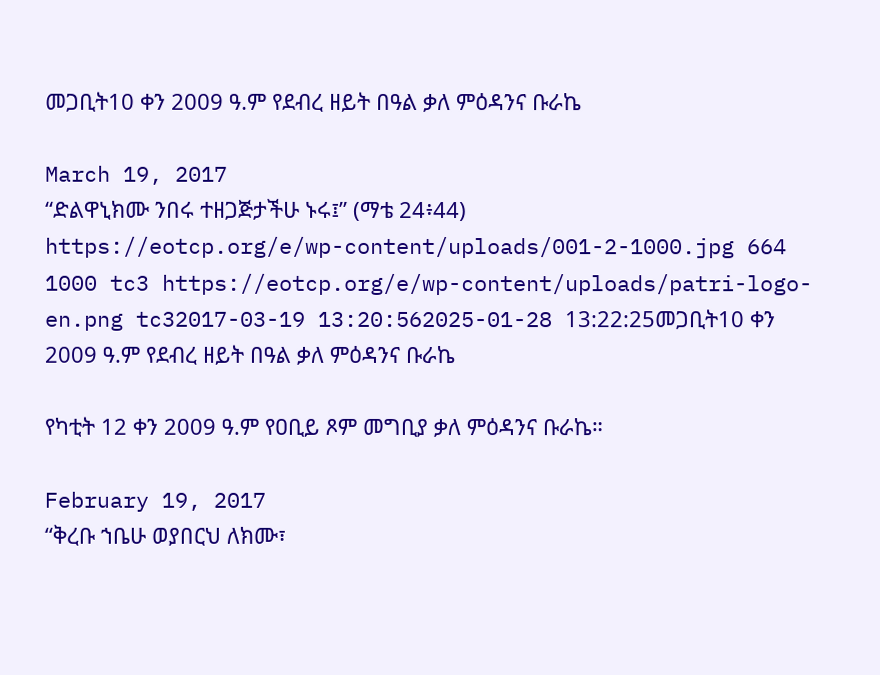መጋቢት10 ቀን 2009 ዓ.ም የደብረ ዘይት በዓል ቃለ ምዕዳንና ቡራኬ

March 19, 2017
“ድልዋኒክሙ ንበሩ ተዘጋጅታችሁ ኑሩ፤” (ማቴ 24፥44)
https://eotcp.org/e/wp-content/uploads/001-2-1000.jpg 664 1000 tc3 https://eotcp.org/e/wp-content/uploads/patri-logo-en.png tc32017-03-19 13:20:562025-01-28 13:22:25መጋቢት10 ቀን 2009 ዓ.ም የደብረ ዘይት በዓል ቃለ ምዕዳንና ቡራኬ

የካቲት 12 ቀን 2009 ዓ.ም የዐቢይ ጾም መግቢያ ቃለ ምዕዳንና ቡራኬ።

February 19, 2017
“ቅረቡ ኀቤሁ ወያበርህ ለክሙ፣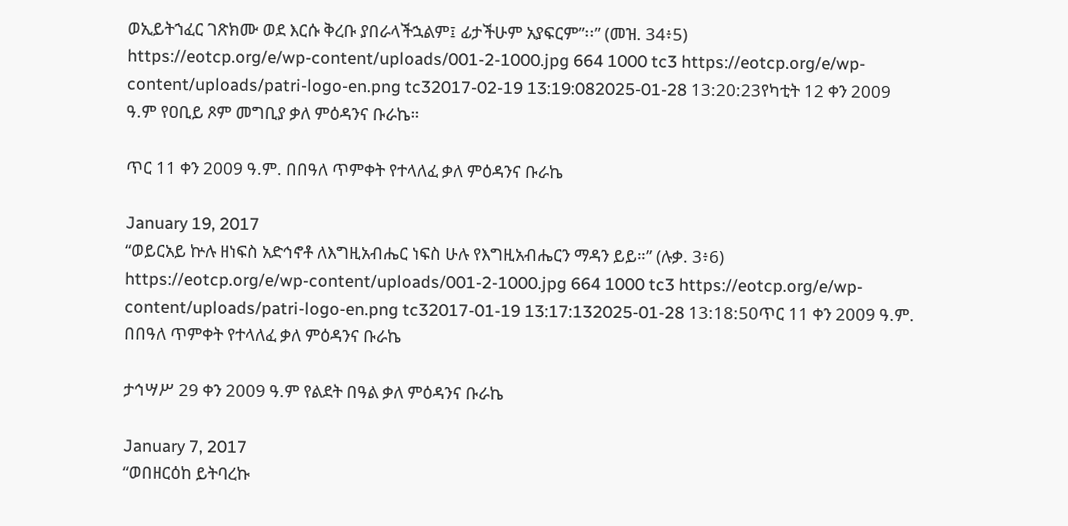ወኢይትኀፈር ገጽክሙ ወደ እርሱ ቅረቡ ያበራላችኋልም፤ ፊታችሁም አያፍርም”፡፡” (መዝ. 34፥5)
https://eotcp.org/e/wp-content/uploads/001-2-1000.jpg 664 1000 tc3 https://eotcp.org/e/wp-content/uploads/patri-logo-en.png tc32017-02-19 13:19:082025-01-28 13:20:23የካቲት 12 ቀን 2009 ዓ.ም የዐቢይ ጾም መግቢያ ቃለ ምዕዳንና ቡራኬ።

ጥር 11 ቀን 2009 ዓ.ም. በበዓለ ጥምቀት የተላለፈ ቃለ ምዕዳንና ቡራኬ

January 19, 2017
“ወይርአይ ኵሉ ዘነፍስ አድኅኖቶ ለእግዚአብሔር ነፍስ ሁሉ የእግዚአብሔርን ማዳን ይይ።” (ሉቃ. 3፥6)
https://eotcp.org/e/wp-content/uploads/001-2-1000.jpg 664 1000 tc3 https://eotcp.org/e/wp-content/uploads/patri-logo-en.png tc32017-01-19 13:17:132025-01-28 13:18:50ጥር 11 ቀን 2009 ዓ.ም. በበዓለ ጥምቀት የተላለፈ ቃለ ምዕዳንና ቡራኬ

ታኅሣሥ 29 ቀን 2009 ዓ.ም የልደት በዓል ቃለ ምዕዳንና ቡራኬ

January 7, 2017
“ወበዘርዕከ ይትባረኩ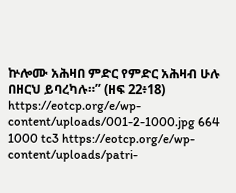ኵሎሙ አሕዛበ ምድር የምድር አሕዛብ ሁሉ በዘርህ ይባረካሉ።” (ዘፍ 22፥18)
https://eotcp.org/e/wp-content/uploads/001-2-1000.jpg 664 1000 tc3 https://eotcp.org/e/wp-content/uploads/patri-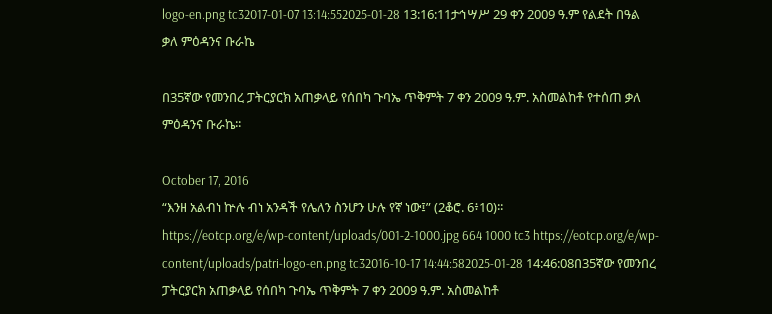logo-en.png tc32017-01-07 13:14:552025-01-28 13:16:11ታኅሣሥ 29 ቀን 2009 ዓ.ም የልደት በዓል ቃለ ምዕዳንና ቡራኬ

በ35ኛው የመንበረ ፓትርያርክ አጠቃላይ የሰበካ ጉባኤ ጥቅምት 7 ቀን 2009 ዓ.ም. አስመልከቶ የተሰጠ ቃለ ምዕዳንና ቡራኬ፡፡

October 17, 2016
“እንዘ አልብነ ኵሉ ብነ አንዳች የሌለን ስንሆን ሁሉ የኛ ነው፤” (2ቆሮ. 6፥10)፡፡
https://eotcp.org/e/wp-content/uploads/001-2-1000.jpg 664 1000 tc3 https://eotcp.org/e/wp-content/uploads/patri-logo-en.png tc32016-10-17 14:44:582025-01-28 14:46:08በ35ኛው የመንበረ ፓትርያርክ አጠቃላይ የሰበካ ጉባኤ ጥቅምት 7 ቀን 2009 ዓ.ም. አስመልከቶ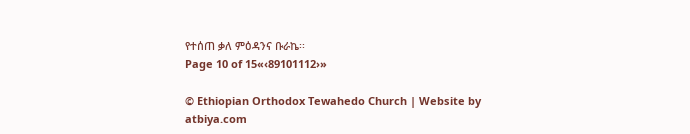የተሰጠ ቃለ ምዕዳንና ቡራኬ፡፡
Page 10 of 15«‹89101112›»

© Ethiopian Orthodox Tewahedo Church | Website by atbiya.com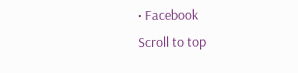• Facebook
Scroll to top